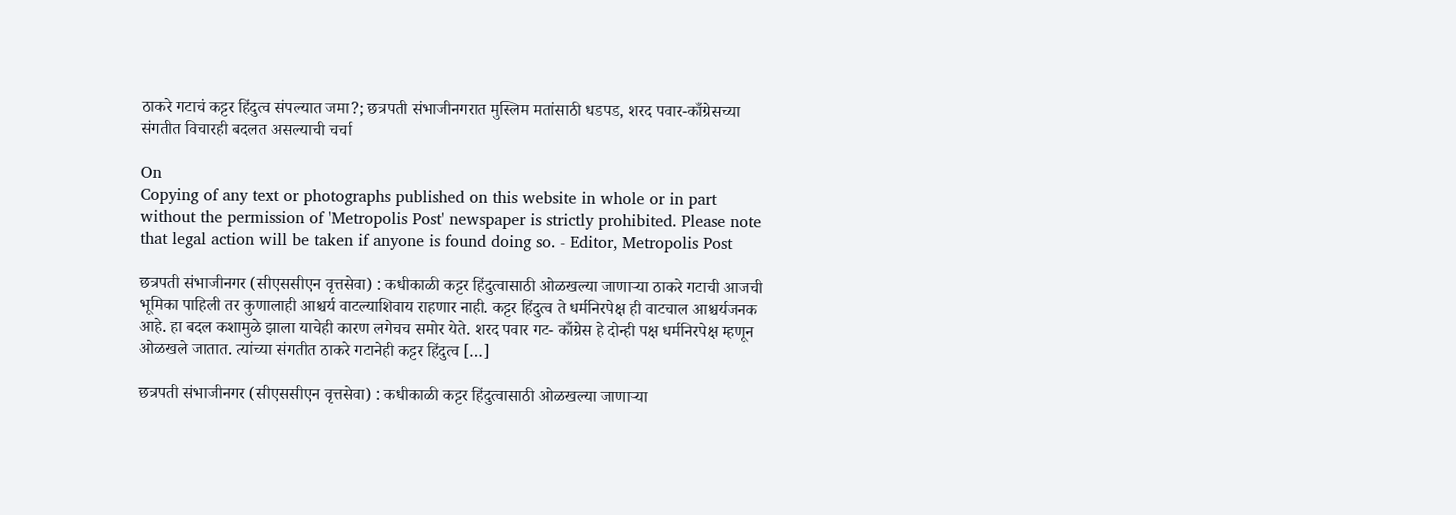ठाकरे गटाचं कट्टर हिंदुत्‍व संपल्यात जमा?; छत्रपती संभाजीनगरात मुस्लिम मतांसाठी धडपड, शरद पवार-काँग्रेसच्या संगतीत विचारही बदलत असल्याची चर्चा

On
Copying of any text or photographs published on this website in whole or in part without the permission of 'Metropolis Post' newspaper is strictly prohibited. Please note that legal action will be taken if anyone is found doing so. - Editor, Metropolis Post

छत्रपती संभाजीनगर (सीएससीएन वृत्तसेवा) : कधीकाळी कट्टर हिंदुत्‍वासाठी ओळखल्या जाणाऱ्या ठाकरे गटाची आजची भूमिका पाहिली तर कुणालाही आश्चर्य वाटल्याशिवाय राहणार नाही. कट्टर हिंदुत्‍व ते धर्मनिरपेक्ष ही वाटचाल आश्चर्यजनक आहे. हा बदल कशामुळे झाला याचेही कारण लगेचच समोर येते. शरद पवार गट- काँग्रेस हे दोन्ही पक्ष धर्मनिरपेक्ष म्‍हणून ओळखले जातात. त्‍यांच्या संगतीत ठाकरे गटानेही कट्टर हिंदुत्‍व […]

छत्रपती संभाजीनगर (सीएससीएन वृत्तसेवा) : कधीकाळी कट्टर हिंदुत्‍वासाठी ओळखल्या जाणाऱ्या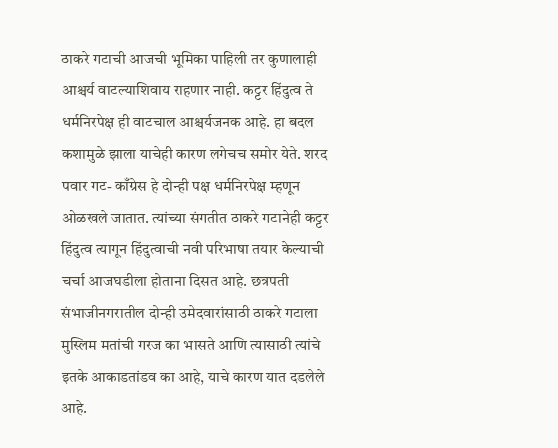ठाकरे गटाची आजची भूमिका पाहिली तर कुणालाही आश्चर्य वाटल्याशिवाय राहणार नाही. कट्टर हिंदुत्‍व ते धर्मनिरपेक्ष ही वाटचाल आश्चर्यजनक आहे. हा बदल कशामुळे झाला याचेही कारण लगेचच समोर येते. शरद पवार गट- काँग्रेस हे दोन्ही पक्ष धर्मनिरपेक्ष म्‍हणून ओळखले जातात. त्‍यांच्या संगतीत ठाकरे गटानेही कट्टर हिंदुत्‍व त्‍यागून हिंदुत्‍वाची नवी परिभाषा तयार केल्याची चर्चा आजघडीला होताना दिसत आहे. छत्रपती संभाजीनगरातील दोन्ही उमेदवारांसाठी ठाकरे गटाला मुस्लिम मतांची गरज का भासते आणि त्‍यासाठी त्‍यांचे इतके आकाडतांडव का आहे, याचे कारण यात दडलेले आहे.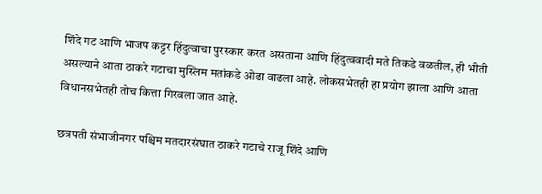शिंदे गट आणि भाजप कट्टर हिंदुत्‍वाचा पुरस्कार करत असताना आणि हिंदुत्‍ववादी मते तिकडे वळतील, ही भीती असल्याने आता ठाकरे गटाचा मुस्लिम मतांकडे ओढा वाढला आहे. लोकसभेतही हा प्रयोग झाला आणि आता विधानसभेतही तोच कित्ता गिरवला जात आहे.

छत्रपती संभाजीनगर पश्चिम मतदारसंघात ठाकरे गटाचे राजू शिंदे आणि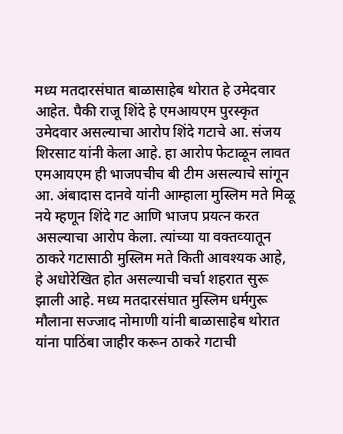मध्य मतदारसंघात बाळासाहेब थोरात हे उमेदवार आहेत. पैकी राजू शिंदे हे एमआयएम पुरस्कृत उमेदवार असल्याचा आरोप शिंदे गटाचे आ. संजय शिरसाट यांनी केला आहे. हा आरोप फेटाळून लावत एमआयएम ही भाजपचीच बी टीम असल्याचे सांगून आ. अंबादास दानवे यांनी आम्हाला मुस्लिम मते मिळू नये म्‍हणून शिंदे गट आणि भाजप प्रयत्‍न करत असल्याचा आरोप केला. त्‍यांच्या या वक्‍तव्‍यातून ठाकरे गटासाठी मुस्लिम मते किती आवश्यक आहे, हे अधोरेखित होत असल्याची चर्चा शहरात सुरू झाली आहे. मध्य मतदारसंघात मुस्लिम धर्मगुरू मौलाना सज्‍जाद नोमाणी यांनी बाळासाहेब थोरात यांना पाठिंबा जाहीर करून ठाकरे गटाची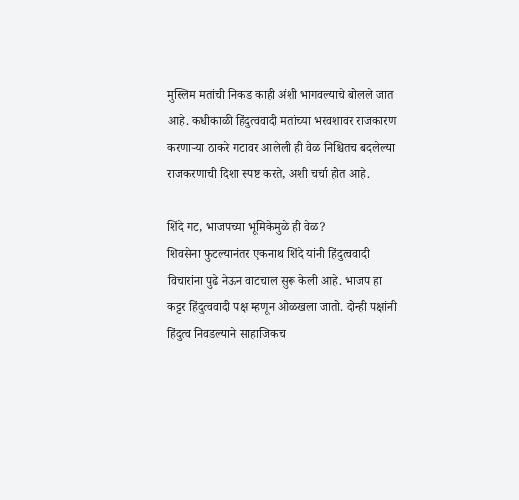मुस्लिम मतांची निकड काही अंशी भागवल्याचे बोलले जात आहे. कधीकाळी हिंदुत्‍ववादी मतांच्या भरवशावर राजकारण करणाऱ्या ठाकरे गटावर आलेली ही वेळ निश्चितच बदलेल्या राजकरणाची दिशा स्‍पष्ट करते, अशी चर्चा होत आहे.

शिंदे गट, भाजपच्या भूमिकेमुळे ही वेळ?
शिवसेना फुटल्यानंतर एकनाथ शिंदे यांनी हिंदुत्‍ववादी विचारांना पुढे नेऊन वाटचाल सुरू केली आहे. भाजप हा कट्टर हिंदुत्‍ववादी पक्ष म्‍हणून ओळखला जातो. दोन्ही पक्षांनी हिंदुत्‍व निवडल्याने साहाजिकच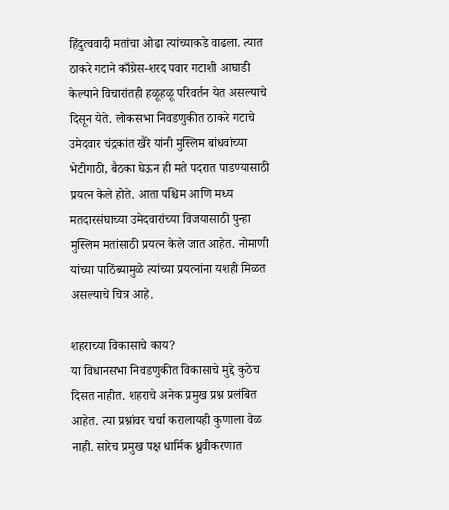हिंदुत्‍ववादी मतांचा ओढा त्‍यांच्याकडे वाढला. त्‍यात ठाकरे गटाने काँग्रेस-शरद पवार गटाशी आघाडी केल्याने विचारांतही हळूहळू परिवर्तन येत असल्याचे दिसून येते. लोकसभा निवडणुकीत ठाकरे गटाचे उमेदवार चंद्रकांत खैरे यांनी मुस्लिम बांधवांच्या भेटीगाठी, बैठका घेऊन ही मते पदरात पाडण्यासाठी प्रयत्‍न केले होते. आता पश्चिम आणि मध्य मतदारसंघाच्या उमेदवारांच्या विजयासाठी पुन्हा मुस्लिम मतांसाठी प्रयत्‍न केले जात आहेत. नोमाणी यांच्या पाठिंब्यामुळे त्‍यांच्या प्रयत्‍नांना यशही मिळत असल्याचे चित्र आहे.

शहराच्या विकासाचे काय?
या विधानसभा निवडणुकीत विकासाचे मुद्दे कुठेच दिसत नाहीत. शहराचे अनेक प्रमुख प्रश्न प्रलंबित आहेत. त्‍या प्रश्नांवर चर्चा करालायही कुणाला वेळ नाही. सारेच प्रमुख पक्ष धार्मिक ध्रुवीकरणात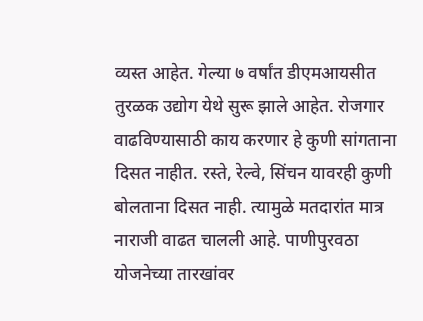व्यस्त आहेत. गेल्या ७ वर्षांत डीएमआयसीत तुरळक उद्योग येथे सुरू झाले आहेत. रोजगार वाढविण्यासाठी काय करणार हे कुणी सांगताना दिसत नाहीत. रस्ते, रेल्वे, सिंचन यावरही कुणी बोलताना दिसत नाही. त्‍यामुळे मतदारांत मात्र नाराजी वाढत चालली आहे. पाणीपुरवठा योजनेच्या तारखांवर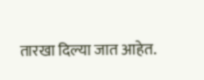तारखा दिल्या जात आहेत.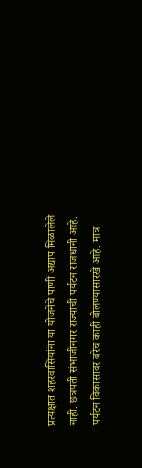प्रत्‍यक्षात शहरवासियांना या योजनेचे पाणी अद्याप मिळालेले नाही. छत्रपती संभाजीनगर राज्‍याची पर्यटन राजधानी आहे. पर्यटन विकासावर बरेच काही बोलण्यासारखे आहे. मात्र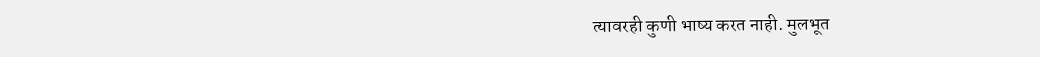त्‍यावरही कुणी भाष्य करत नाही. मुलभूत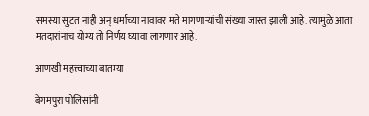समस्या सुटत नाही अन्‌ धर्माच्या नावावर मते मागणाऱ्यांची संख्या जास्त झाली आहे. त्‍यामुळे आता मतदारांनाच योग्य तो निर्णय घ्यावा लागणार आहे.

आणखी महत्त्वाच्या बातम्या

बेगमपुरा पोलिसांनी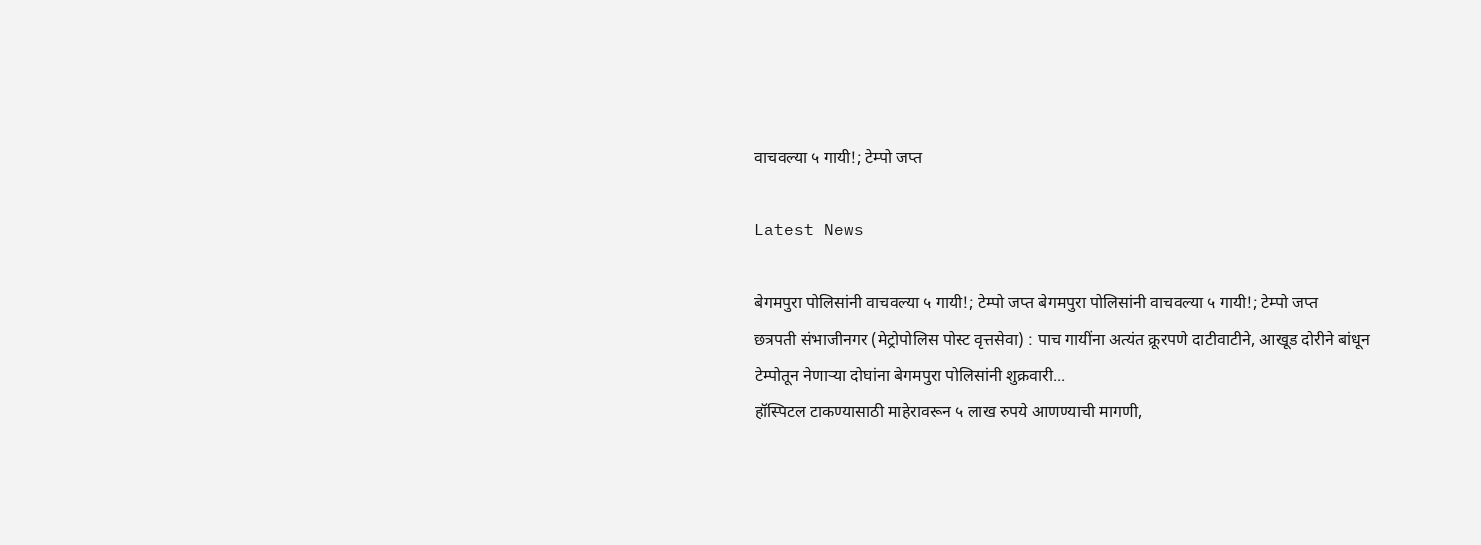वाचवल्या ५ गायी!; टेम्पो जप्त

Latest News

बेगमपुरा पोलिसांनी वाचवल्या ५ गायी!; टेम्पो जप्त बेगमपुरा पोलिसांनी वाचवल्या ५ गायी!; टेम्पो जप्त
छत्रपती संभाजीनगर (मेट्रोपोलिस पोस्ट वृत्तसेवा) : पाच गायींना अत्यंत क्रूरपणे दाटीवाटीने, आखूड दोरीने बांधून टेम्पोतून नेणाऱ्या दोघांना बेगमपुरा पोलिसांनी शुक्रवारी...
हॉस्पिटल टाकण्यासाठी माहेरावरून ५ लाख रुपये आणण्याची मागणी,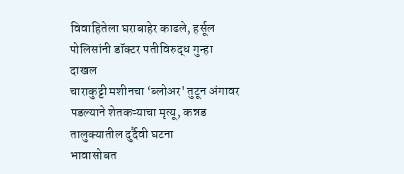विवाहितेला घराबाहेर काढले, हर्सूल पोलिसांनी डॉक्टर पतीविरुद्ध गुन्हा दाखल
चाराकुट्टी मशीनचा ‘ब्लोअर' तुटून अंगावर पडल्याने शेतकऱ्याचा मृत्यू, कन्नड तालुक्यातील दुर्दैवी घटना
भावासोबत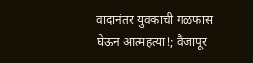वादानंतर युवकाची गळफास घेऊन आत्‍महत्‍या!; वैजापूर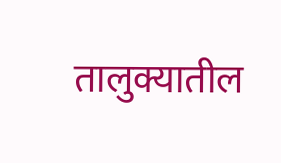तालुक्यातील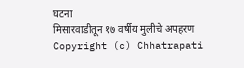घटना
मिसारवाडीतून १७ वर्षीय मुलीचे अपहरण
Copyright (c) Chhatrapati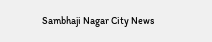Sambhaji Nagar City News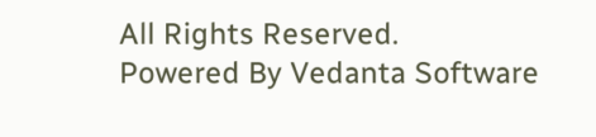All Rights Reserved.
Powered By Vedanta Software